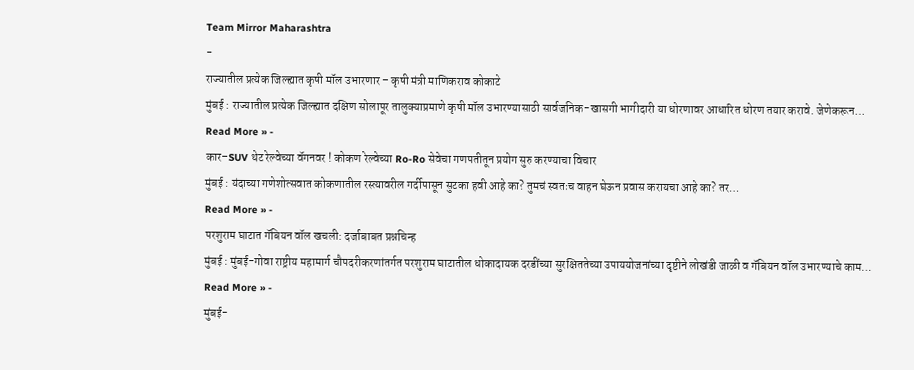Team Mirror Maharashtra
-
राज्यातील प्रत्येक जिल्ह्यात कृषी मॉल उभारणार – कृषी मंत्री माणिकराव कोकाटे
मुंबई : राज्यातील प्रत्येक जिल्ह्यात दक्षिण सोलापूर तालुक्याप्रमाणे कृषी मॉल उभारण्यासाठी सार्वजनिक-खासगी भागीदारी या धोरणावर आधारित धोरण तयार करावे. जेणेकरून…
Read More » -
कार–SUV थेट रेल्वेच्या वॅगनवर ! कोकण रेल्वेच्या Ro-Ro सेवेचा गणपतीतून प्रयोग सुरु करण्याचा विचार
मुंबई : यंदाच्या गणेशोत्सवात कोकणातील रस्त्यावरील गर्दीपासून सुटका हवी आहे का? तुमचं स्वतःच वाहन घेऊन प्रवास करायचा आहे का? तर…
Read More » -
परशुराम घाटात गॅबियन वॉल खचली: दर्जाबाबत प्रश्नचिन्ह
मुंबई : मुंबई-गोवा राष्ट्रीय महामार्ग चौपदरीकरणांतर्गत परशुराम घाटातील धोकादायक दरडींच्या सुरक्षिततेच्या उपाययोजनांच्या दृष्टीने लोखंडी जाळी व गॅबियन वॉल उभारण्याचे काम…
Read More » -
मुंबई-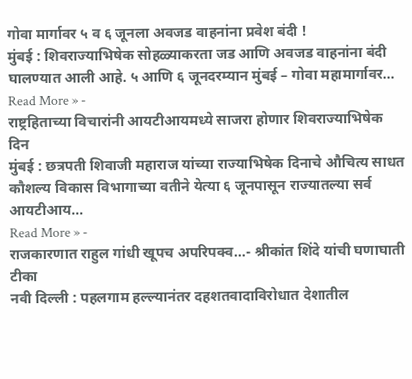गोवा मार्गावर ५ व ६ जूनला अवजड वाहनांना प्रवेश बंदी !
मुंबई : शिवराज्याभिषेक सोहळ्याकरता जड आणि अवजड वाहनांना बंदी घालण्यात आली आहे. ५ आणि ६ जूनदरम्यान मुंबई – गोवा महामार्गावर…
Read More » -
राष्ट्रहिताच्या विचारांनी आयटीआयमध्ये साजरा होणार शिवराज्याभिषेक दिन
मुंबई : छत्रपती शिवाजी महाराज यांच्या राज्याभिषेक दिनाचे औचित्य साधत कौशल्य विकास विभागाच्या वतीने येत्या ६ जूनपासून राज्यातल्या सर्व आयटीआय…
Read More » -
राजकारणात राहुल गांधी खूपच अपरिपक्व…- श्रीकांत शिंदे यांची घणाघाती टीका
नवी दिल्ली : पहलगाम हल्ल्यानंतर दहशतवादाविरोधात देशातील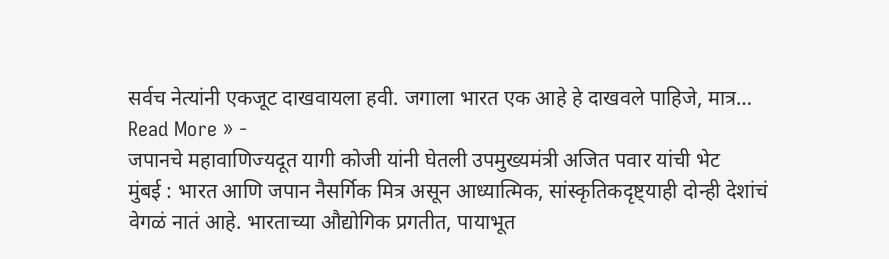सर्वच नेत्यांनी एकजूट दाखवायला हवी. जगाला भारत एक आहे हे दाखवले पाहिजे, मात्र…
Read More » -
जपानचे महावाणिज्यदूत यागी कोजी यांनी घेतली उपमुख्यमंत्री अजित पवार यांची भेट
मुंबई : भारत आणि जपान नैसर्गिक मित्र असून आध्यात्मिक, सांस्कृतिकदृष्ट्याही दोन्ही देशांचं वेगळं नातं आहे. भारताच्या औद्योगिक प्रगतीत, पायाभूत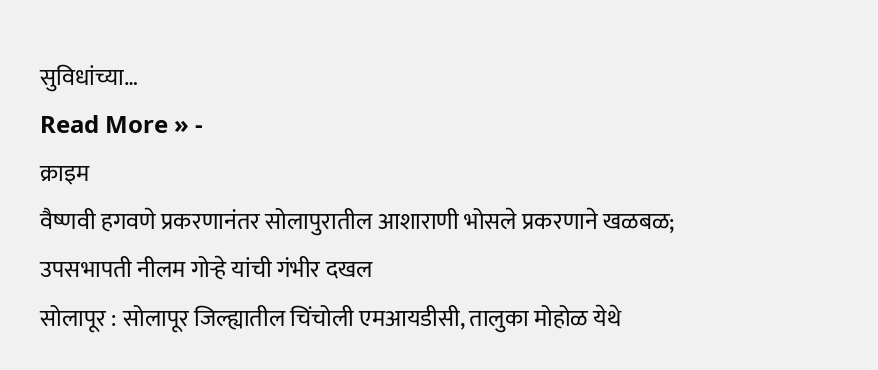सुविधांच्या…
Read More » -
क्राइम
वैष्णवी हगवणे प्रकरणानंतर सोलापुरातील आशाराणी भोसले प्रकरणाने खळबळ; उपसभापती नीलम गोऱ्हे यांची गंभीर दखल
सोलापूर : सोलापूर जिल्ह्यातील चिंचोली एमआयडीसी, तालुका मोहोळ येथे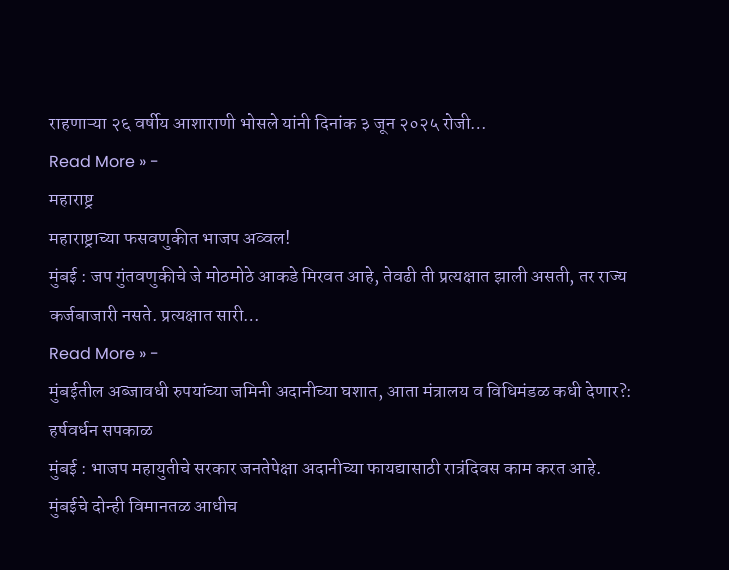राहणाऱ्या २६ वर्षीय आशाराणी भोसले यांनी दिनांक ३ जून २०२५ रोजी…
Read More » -
महाराष्ट्र
महाराष्ट्राच्या फसवणुकीत भाजप अव्वल!
मुंबई : जप गुंतवणुकीचे जे मोठमोठे आकडे मिरवत आहे, तेवढी ती प्रत्यक्षात झाली असती, तर राज्य कर्जबाजारी नसते. प्रत्यक्षात सारी…
Read More » -
मुंबईतील अब्जावधी रुपयांच्या जमिनी अदानीच्या घशात, आता मंत्रालय व विधिमंडळ कधी देणार?: हर्षवर्धन सपकाळ
मुंबई : भाजप महायुतीचे सरकार जनतेपेक्षा अदानीच्या फायद्यासाठी रात्रंदिवस काम करत आहे. मुंबईचे दोन्ही विमानतळ आधीच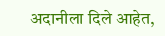अदानीला दिले आहेत,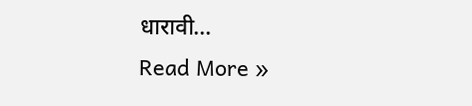धारावी…
Read More »